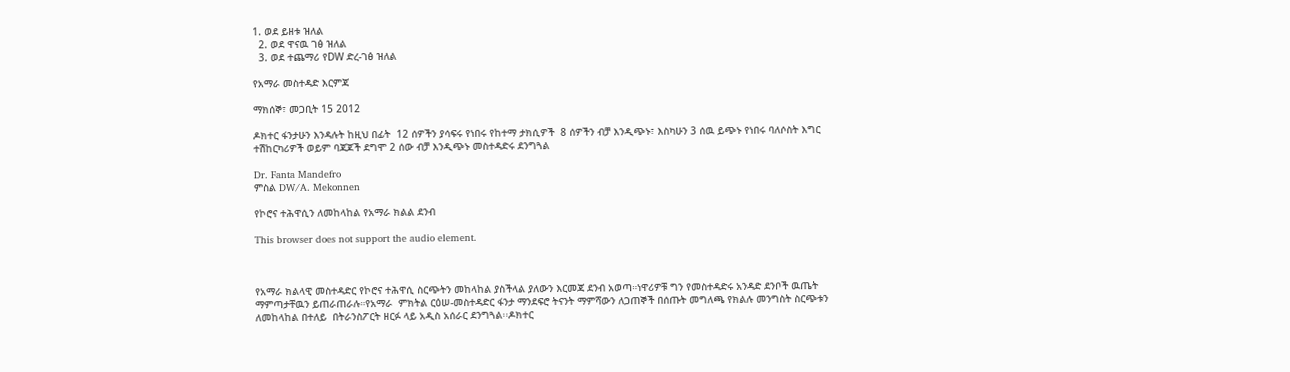1. ወደ ይዘቱ ዝለል
  2. ወደ ዋናዉ ገፅ ዝለል
  3. ወደ ተጨማሪ የDW ድረ-ገፅ ዝለል

የአማራ መስተዳድ እርምጃ

ማክሰኞ፣ መጋቢት 15 2012

ዶክተር ፋንታሁን እንዳሉት ከዚህ በፊት  12 ሰዎችን ያሳፍሩ የነበሩ የከተማ ታክሲዎች  8 ሰዎችን ብቻ እንዲጭኑ፣ እስካሁን 3 ሰዉ ይጭኑ የነበሩ ባለሶስት እግር ተሽከርካሪዎች ወይም ባጃጆች ደግሞ 2 ሰው ብቻ እንዲጭኑ መስተዳድሩ ደንግጓል

Dr. Fanta Mandefro
ምስል DW/A. Mekonnen

የኮሮና ተሕዋሲን ለመከላከል የአማራ ክልል ደንብ

This browser does not support the audio element.



የአማራ ክልላዊ መስተዳድር የኮሮና ተሕዋሲ ስርጭትን መከላከል ያስችላል ያለውን እርመጃ ደንብ አወጣ።ነዋሪዎቹ ግን የመስተዳድሩ አንዳድ ደንቦች ዉጤት ማምጣታቸዉን ይጠራጠራሉ።የአማራ  ምክትል ርዕሠ-መስተዳድር ፋንታ ማንደፍሮ ትናንት ማምሻውን ለጋጠኞች በሰጡት መግለጫ የክልሉ መንግስት ስርጭቱን ለመከላከል በተለይ  በትራንስፖርት ዘርፉ ላይ አዲስ አሰራር ደንግጓል፡፡ዶክተር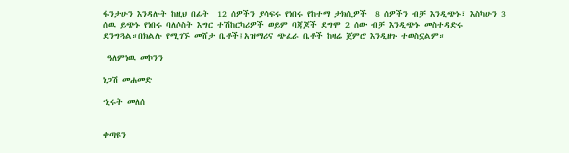ፋንታሁን እንዳሉት ከዚህ በፊት  12 ሰዎችን ያሳፍሩ የነበሩ የከተማ ታክሲዎች  8 ሰዎችን ብቻ እንዲጭኑ፣ እስካሁን 3 ሰዉ ይጭኑ የነበሩ ባለሶስት እግር ተሽከርካሪዎች ወይም ባጃጆች ደግሞ 2 ሰው ብቻ እንዲጭኑ መስተዳድሩ ደንግጓል።በክልሉ የሚገኙ መሸታ ቤቶች፤አዝማሪና ጭፈራ ቤቶች ከዛሬ ጀምሮ እንዲዘጉ ተወስኗልም።

 ዓለምነዉ መኮንን

ነጋሽ መሐመድ

ኂሩት መለሰ


ቀጣዩን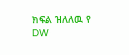ክፍል ዝለለዉ የ DW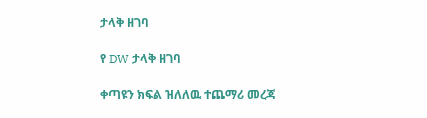ታላቅ ዘገባ

የ DW ታላቅ ዘገባ

ቀጣዩን ክፍል ዝለለዉ ተጨማሪ መረጃ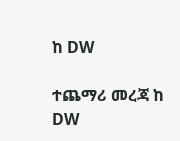ከ DW

ተጨማሪ መረጃ ከ DW